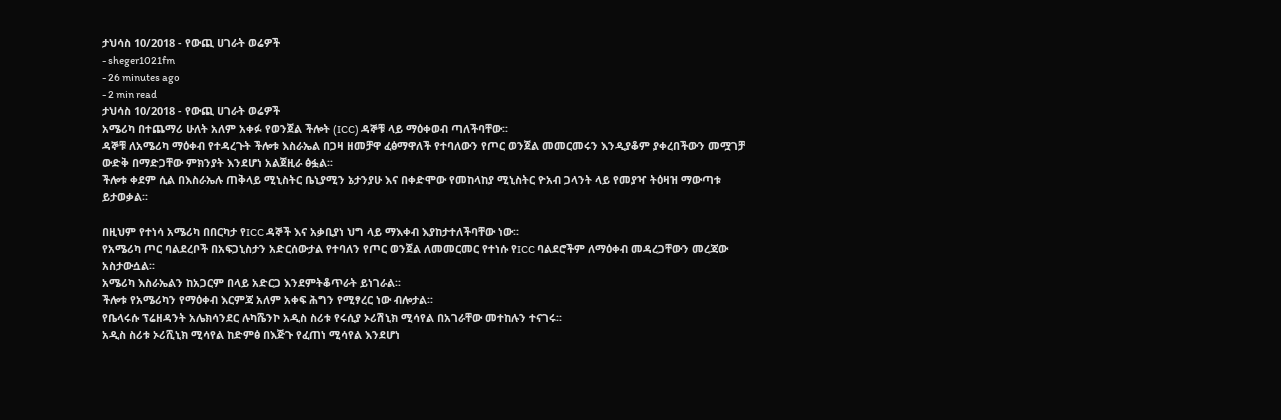ታህሳስ 10/2018 - የውጪ ሀገራት ወሬዎች
- sheger1021fm
- 26 minutes ago
- 2 min read
ታህሳስ 10/2018 - የውጪ ሀገራት ወሬዎች
አሜሪካ በተጨማሪ ሁለት አለም አቀፉ የወንጀል ችሎት (ICC) ዳኞቹ ላይ ማዕቀወብ ጣለችባቸው፡፡
ዳኞቹ ለአሜሪካ ማዕቀብ የተዳረጉት ችሎቱ እስራኤል በጋዛ ዘመቻዋ ፈፅማዋለች የተባለውን የጦር ወንጀል መመርመሩን እንዲያቆም ያቀረበችውን መሟገቻ ውድቅ በማድጋቸው ምክንያት እንደሆነ አልጀዚራ ፅፏል፡፡
ችሎቱ ቀደም ሲል በእስራኤሉ ጠቅላይ ሚኒስትር ቤኒያሚን ኔታንያሁ እና በቀድሞው የመከላከያ ሚኒስትር ዮአብ ጋላንት ላይ የመያዣ ትዕዛዝ ማውጣቱ ይታወቃል፡፡

በዚህም የተነሳ አሜሪካ በበርካታ የICC ዳኞች እና አቃቢያነ ህግ ላይ ማእቀብ እያከታተለችባቸው ነው፡፡
የአሜሪካ ጦር ባልደረቦች በአፍጋኒስታን አድርሰውታል የተባለን የጦር ወንጀል ለመመርመር የተነሱ የICC ባልደሮችም ለማዕቀብ መዳረጋቸውን መረጃው አስታውሷል፡፡
አሜሪካ እስራኤልን ከአጋርም በላይ አድርጋ እንደምትቆጥራት ይነገራል፡፡
ችሎቱ የአሜሪካን የማዕቀብ እርምጃ አለም አቀፍ ሕግን የሚፃረር ነው ብሎታል፡፡
የቤላሩሱ ፕሬዘዳንት አሌክሳንደር ሉካሼንኮ አዲስ ስሪቱ የሩሲያ ኦሪሽኒክ ሚሳየል በአገራቸው መተከሉን ተናገሩ፡፡
አዲስ ስሪቱ ኦሪሺኒክ ሚሳየል ከድምፅ በእጅጉ የፈጠነ ሚሳየል እንደሆነ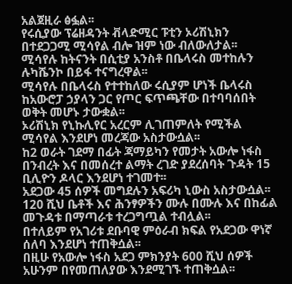አልጀዚራ ፅፏል፡፡
የሩሲያው ፕሬዘዳንት ቭላድሚር ፑቲን ኦሪሽኒክን በተደጋጋሚ ሚሳየል ብሎ ዝም ነው ብለውለታል፡፡
ሚሳየሉ ከትናንት በሲቲያ አንስቶ በቤላሩስ መተከሉን ሉካሼንኮ በይፋ ተናግረዋል፡፡
ሚሳየሉ በቤላሩስ የተተከለው ሩሲያም ሆነች ቤላሩስ ከአውሮፓ ኃያላን ጋር የጦር ፍጥጫቸው በተባባሰበት ወቅት መሆኑ ታውቋል፡፡
ኦሪሽኒክ የኒኩሊየር አረርም ሊገጠምለት የሚችል ሚሳየል እንደሆነ መረጃው አስታውሷል፡፡
ከ2 ወራት ገደማ በፊት ጃማይካን የመታት አውሎ ነፋስ በንብረት እና በመሰረተ ልማት ረገድ ያደረሰባት ጉዳት 15 ቢሊዮን ዶላር እንደሆነ ተገመተ፡፡
አደጋው 45 ሰዎች መግደሉን አፍሪካ ኒውስ አስታውሷል፡፡
120 ሺህ ቤቶች እና ሕንፃዎችን ሙሉ በሙሉ እና በከፊል መጉዳቱ በማጣራቱ ተረጋግጧል ተብሏል፡፡
በተለይም የአገሪቱ ደቡባዊ ምዕራብ ክፍል የአደጋው ዋነኛ ሰለባ እንደሆነ ተጠቅሷል፡፡
በዚሁ የአውሎ ነፋስ አደጋ ምክንያት 600 ሺህ ሰዎች አሁንም በየመጠለያው እንደሚገኙ ተጠቅሷል፡፡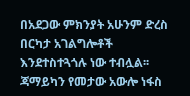በአደጋው ምክንያት አሁንም ድረስ በርካታ አገልግሎቶች እንደተስተጓጎሉ ነው ተብሏል፡፡
ጃማይካን የመታው አውሎ ነፋስ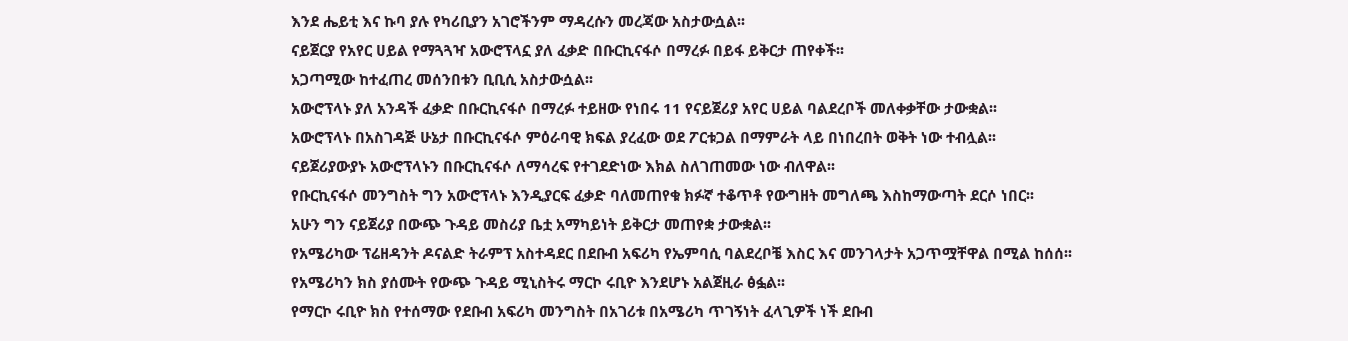እንደ ሔይቲ እና ኩባ ያሉ የካሪቢያን አገሮችንም ማዳረሱን መረጃው አስታውሷል፡፡
ናይጀርያ የአየር ሀይል የማጓጓዣ አውሮፕላኗ ያለ ፈቃድ በቡርኪናፋሶ በማረፉ በይፋ ይቅርታ ጠየቀች፡፡
አጋጣሚው ከተፈጠረ መሰንበቱን ቢቢሲ አስታውሷል፡፡
አውሮፕላኑ ያለ አንዳች ፈቃድ በቡርኪናፋሶ በማረፉ ተይዘው የነበሩ 11 የናይጀሪያ አየር ሀይል ባልደረቦች መለቀቃቸው ታውቋል፡፡
አውሮፕላኑ በአስገዳጅ ሁኔታ በቡርኪናፋሶ ምዕራባዊ ክፍል ያረፈው ወደ ፖርቱጋል በማምራት ላይ በነበረበት ወቅት ነው ተብሏል፡፡
ናይጀሪያውያኑ አውሮፕላኑን በቡርኪናፋሶ ለማሳረፍ የተገደድነው እክል ስለገጠመው ነው ብለዋል፡፡
የቡርኪናፋሶ መንግስት ግን አውሮፕላኑ እንዲያርፍ ፈቃድ ባለመጠየቁ ክፉኛ ተቆጥቶ የውግዘት መግለጫ እስከማውጣት ደርሶ ነበር፡፡
አሁን ግን ናይጀሪያ በውጭ ጉዳይ መስሪያ ቤቷ አማካይነት ይቅርታ መጠየቋ ታውቋል፡፡
የአሜሪካው ፕሬዘዳንት ዶናልድ ትራምፕ አስተዳደር በደቡብ አፍሪካ የኤምባሲ ባልደረቦቼ እስር እና መንገላታት አጋጥሟቸዋል በሚል ከሰሰ፡፡
የአሜሪካን ክስ ያሰሙት የውጭ ጉዳይ ሚኒስትሩ ማርኮ ሩቢዮ እንደሆኑ አልጀዚራ ፅፏል፡፡
የማርኮ ሩቢዮ ክስ የተሰማው የደቡብ አፍሪካ መንግስት በአገሪቱ በአሜሪካ ጥገኝነት ፈላጊዎች ነች ደቡብ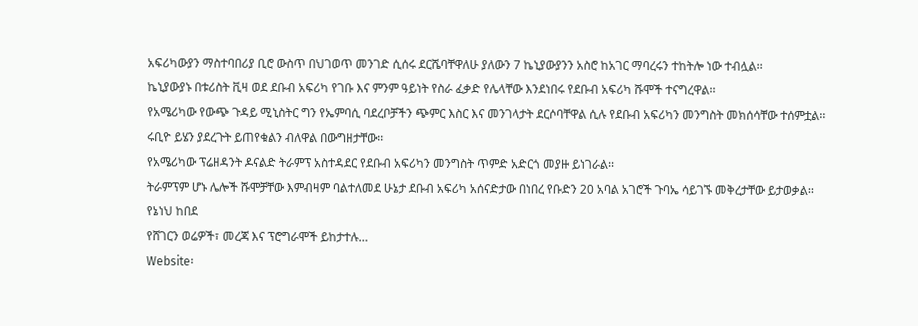አፍሪካውያን ማስተባበሪያ ቢሮ ውስጥ በህገወጥ መንገድ ሲሰሩ ደርሼባቸዋለሁ ያለውን 7 ኬኒያውያንን አስሮ ከአገር ማባረሩን ተከትሎ ነው ተብሏል፡፡
ኬኒያውያኑ በቱሪስት ቪዛ ወደ ደቡብ አፍሪካ የገቡ እና ምንም ዓይነት የስራ ፈቃድ የሌላቸው እንደነበሩ የደቡብ አፍሪካ ሹሞች ተናግረዋል፡፡
የአሜሪካው የውጭ ጉዳይ ሚኒስትር ግን የኤምባሲ ባደረቦቻችን ጭምር እስር እና መንገላታት ደርሶባቸዋል ሲሉ የደቡብ አፍሪካን መንግስት መክሰሳቸው ተሰምቷል፡፡
ሩቢዮ ይሄን ያደረጉት ይጠየቁልን ብለዋል በውግዘታቸው፡፡
የአሜሪካው ፕሬዘዳንት ዶናልድ ትራምፕ አስተዳደር የደቡብ አፍሪካን መንግስት ጥምድ አድርጎ መያዙ ይነገራል፡፡
ትራምፕም ሆኑ ሌሎች ሹሞቻቸው እምብዛም ባልተለመደ ሁኔታ ደቡብ አፍሪካ አሰናድታው በነበረ የቡድን 20 አባል አገሮች ጉባኤ ሳይገኙ መቅረታቸው ይታወቃል፡፡
የኔነህ ከበደ
የሸገርን ወሬዎች፣ መረጃ እና ፕሮግራሞች ይከታተሉ…
Website፡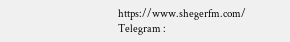https://www.shegerfm.com/
Telegram :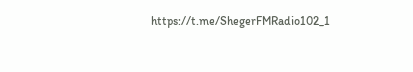https://t.me/ShegerFMRadio102_1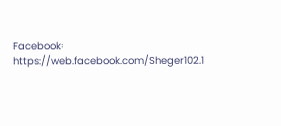Facebook፡ https://web.facebook.com/Sheger102.1